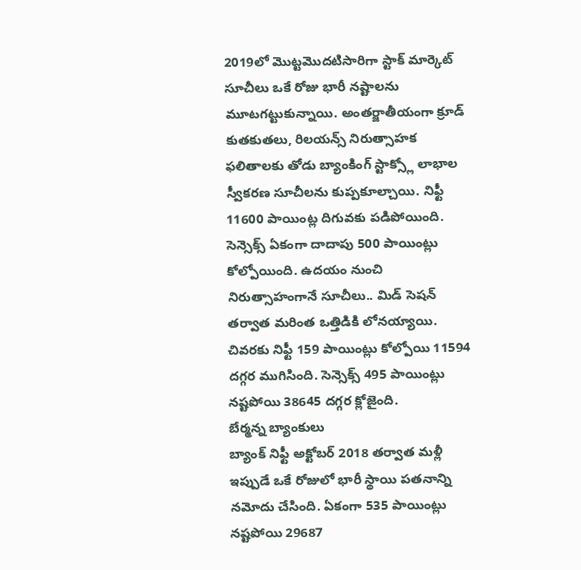2019లో మొట్టమొదటిసారిగా స్టాక్ మార్కెట్ సూచీలు ఒకే రోజు భారీ నష్టాలను మూటగట్టుకున్నాయి. అంతర్జాతీయంగా క్రూడ్ కుతకుతలు, రిలయన్స్ నిరుత్సాహక ఫలితాలకు తోడు బ్యాంకింగ్ స్టాక్స్లో లాభాల స్వీకరణ సూచీలను కుప్పకూల్చాయి. నిఫ్టీ 11600 పాయింట్ల దిగువకు పడిపోయింది. సెన్సెక్స్ ఏకంగా దాదాపు 500 పాయింట్లు కోల్పోయింది. ఉదయం నుంచి నిరుత్సాహంగానే సూచీలు.. మిడ్ సెషన్ తర్వాత మరింత ఒత్తిడికి లోనయ్యాయి. చివరకు నిఫ్టీ 159 పాయింట్లు కోల్పోయి 11594 దగ్గర ముగిసింది. సెన్సెక్స్ 495 పాయింట్లు నష్టపోయి 38645 దగ్గర క్లోజైంది.
బేర్మన్న బ్యాంకులు
బ్యాంక్ నిఫ్టీ అక్టోబర్ 2018 తర్వాత మళ్లీ ఇప్పుడే ఒకే రోజులో భారీ స్థాయి పతనాన్ని నమోదు చేసింది. ఏకంగా 535 పాయింట్లు నష్టపోయి 29687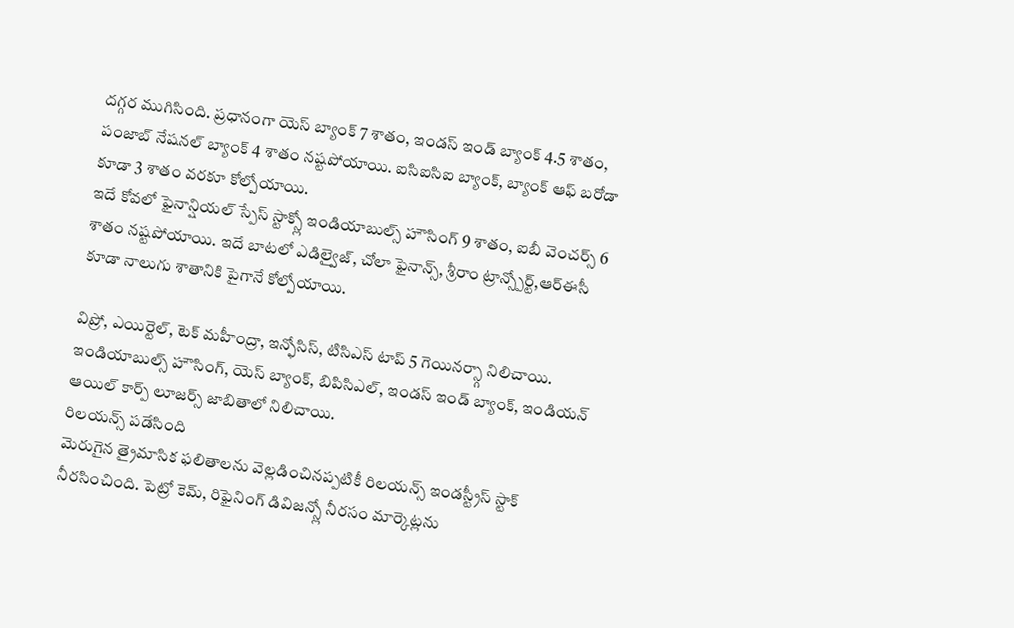దగ్గర ముగిసింది. ప్రధానంగా యెస్ బ్యాంక్ 7 శాతం, ఇండస్ ఇండ్ బ్యాంక్ 4.5 శాతం, పంజాబ్ నేషనల్ బ్యాంక్ 4 శాతం నష్టపోయాయి. ఐసిఐసిఐ బ్యాంక్, బ్యాంక్ ఆఫ్ బరోడా కూడా 3 శాతం వరకూ కోల్పోయాయి.
ఇదే కోవలో ఫైనాన్షియల్ స్పేస్ స్టాక్స్లో ఇండియాబుల్స్ హౌసింగ్ 9 శాతం, ఐబీ వెంచర్స్ 6 శాతం నష్టపోయాయి. ఇదే బాటలో ఎడిల్వైజ్, చోలా ఫైనాన్స్, శ్రీరాం ట్రాన్స్పోర్ట్,ఆర్ఈసీ కూడా నాలుగు శాతానికి పైగానే కోల్పోయాయి.

విప్రో, ఎయిర్టెల్, టెక్ మహీంద్రా, ఇన్ఫోసిస్, టిసిఎస్ టాప్ 5 గెయినర్స్గా నిలిచాయి. ఇండియాబుల్స్ హౌసింగ్, యెస్ బ్యాంక్, బిపిసిఎల్, ఇండస్ ఇండ్ బ్యాంక్, ఇండియన్ ఆయిల్ కార్ప్ లూజర్స్ జాబితాలో నిలిచాయి.
రిలయన్స్ పడేసింది
మెరుగైన త్రైమాసిక ఫలితాలను వెల్లడించినప్పటికీ రిలయన్స్ ఇండస్ట్రీస్ స్టాక్ నీరసించింది. పెట్రో కెమ్, రిఫైనింగ్ డివిజన్స్లో నీరసం మార్కెట్లను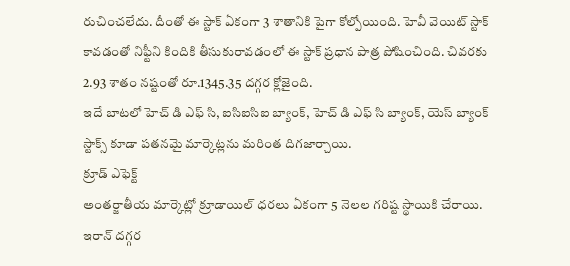రుచించలేదు. దీంతో ఈ స్టాక్ ఏకంగా 3 శాతానికి పైగా కోల్పోయింది. హెవీ వెయిట్ స్టాక్ కావడంతో నిఫ్టీని కిందికి తీసుకురావడంలో ఈ స్టాక్ ప్రధాన పాత్ర పోషించింది. చివరకు 2.93 శాతం నష్టంతో రూ.1345.35 దగ్గర క్లోజైంది.
ఇదే బాటలో హెచ్ డి ఎఫ్ సి, ఐసిఐసిఐ బ్యాంక్, హెచ్ డి ఎఫ్ సి బ్యాంక్, యెస్ బ్యాంక్ స్టాక్స్ కూడా పతనమై మార్కెట్లను మరింత దిగజార్చాయి.
క్రూడ్ ఎఫెక్ట్
అంతర్జాతీయ మార్కెట్లో క్రూడాయిల్ ధరలు ఏకంగా 5 నెలల గరిష్ట స్థాయికి చేరాయి. ఇరాన్ దగ్గర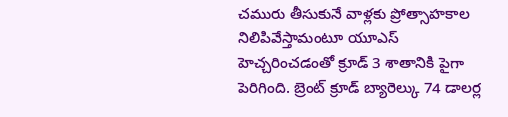చమురు తీసుకునే వాళ్లకు ప్రోత్సాహకాల నిలిపివేస్తామంటూ యూఎస్ హెచ్చరించడంతో క్రూడ్ 3 శాతానికి పైగా పెరిగింది. బ్రెంట్ క్రూడ్ బ్యారెల్కు 74 డాలర్ల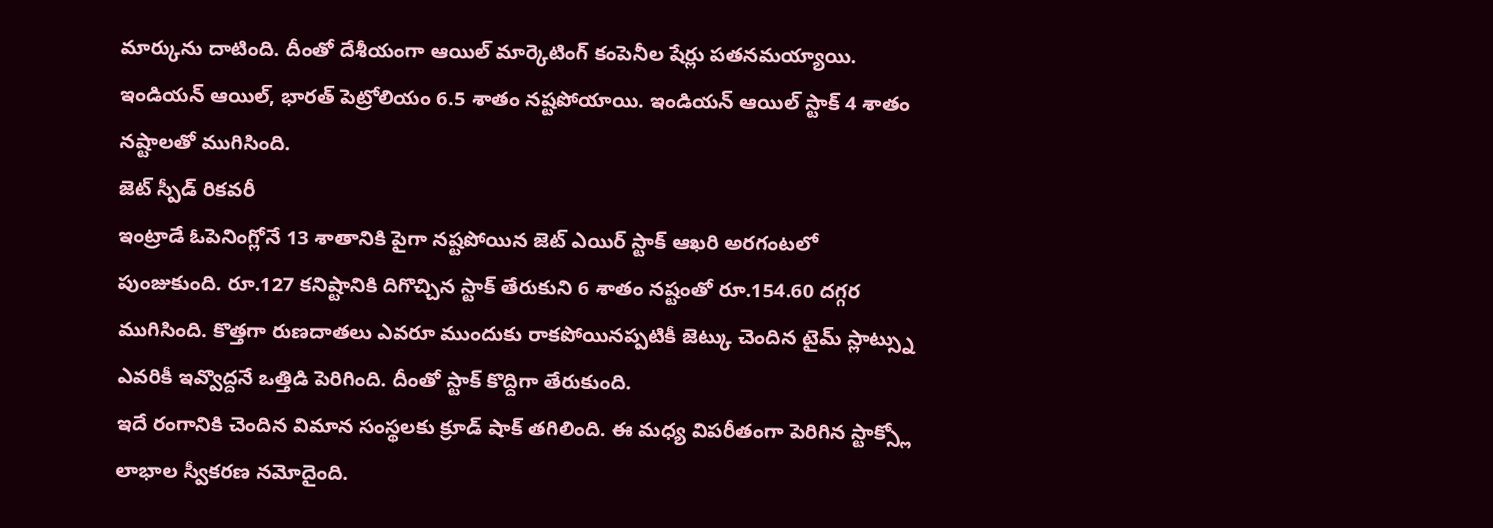మార్కును దాటింది. దీంతో దేశీయంగా ఆయిల్ మార్కెటింగ్ కంపెనీల షేర్లు పతనమయ్యాయి. ఇండియన్ ఆయిల్, భారత్ పెట్రోలియం 6.5 శాతం నష్టపోయాయి. ఇండియన్ ఆయిల్ స్టాక్ 4 శాతం నష్టాలతో ముగిసింది.
జెట్ స్పీడ్ రికవరీ
ఇంట్రాడే ఓపెనింగ్లోనే 13 శాతానికి పైగా నష్టపోయిన జెట్ ఎయిర్ స్టాక్ ఆఖరి అరగంటలో పుంజుకుంది. రూ.127 కనిష్టానికి దిగొచ్చిన స్టాక్ తేరుకుని 6 శాతం నష్టంతో రూ.154.60 దగ్గర ముగిసింది. కొత్తగా రుణదాతలు ఎవరూ ముందుకు రాకపోయినప్పటికీ జెట్కు చెందిన టైమ్ స్లాట్స్ను ఎవరికీ ఇవ్వొద్దనే ఒత్తిడి పెరిగింది. దీంతో స్టాక్ కొద్దిగా తేరుకుంది.
ఇదే రంగానికి చెందిన విమాన సంస్థలకు క్రూడ్ షాక్ తగిలింది. ఈ మధ్య విపరీతంగా పెరిగిన స్టాక్స్లో లాభాల స్వీకరణ నమోదైంది.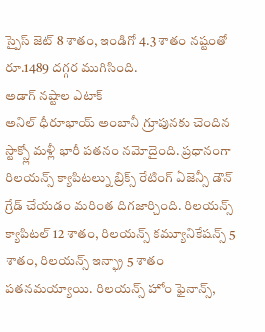స్పైస్ జెట్ 8 శాతం, ఇండిగో 4.3 శాతం నష్టంతో రూ.1489 దగ్గర ముగిసింది.
అడాగ్ నష్టాల ఎటాక్
అనిల్ ధీరూభాయ్ అంబానీ గ్రూపునకు చెందిన స్టాక్స్లో మళ్లీ భారీ పతనం నమోదైంది. ప్రధానంగా రిలయన్స్ క్యాపిటల్ను బ్రిక్స్ రేటింగ్ ఏజెన్సీ డౌన్ గ్రేడ్ చేయడం మరింత దిగజార్చింది. రిలయన్స్ క్యాపిటల్ 12 శాతం, రిలయన్స్ కమ్యూనికేషన్స్ 5 శాతం, రిలయన్స్ ఇన్ఫ్రా 5 శాతం పతనమయ్యాయి. రిలయన్స్ హోం ఫైనాన్స్,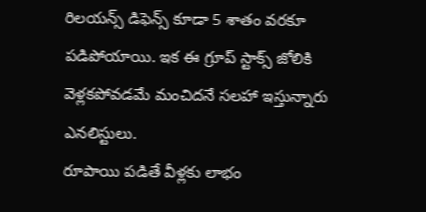రిలయన్స్ డిఫెన్స్ కూడా 5 శాతం వరకూ పడిపోయాయి. ఇక ఈ గ్రూప్ స్టాక్స్ జోలికి వెళ్లకపోవడమే మంచిదనే సలహా ఇస్తున్నారు ఎనలిస్టులు.
రూపాయి పడితే వీళ్లకు లాభం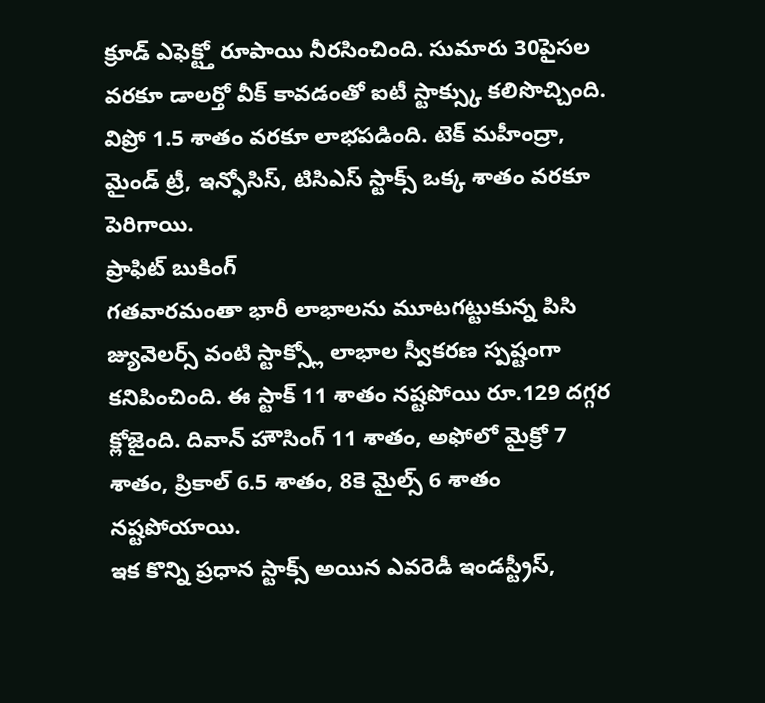క్రూడ్ ఎఫెక్ట్తో రూపాయి నీరసించింది. సుమారు 30పైసల వరకూ డాలర్తో వీక్ కావడంతో ఐటీ స్టాక్స్కు కలిసొచ్చింది. విప్రో 1.5 శాతం వరకూ లాభపడింది. టెక్ మహీంద్రా, మైండ్ ట్రీ, ఇన్ఫోసిస్, టిసిఎస్ స్టాక్స్ ఒక్క శాతం వరకూ పెరిగాయి.
ప్రాఫిట్ బుకింగ్
గతవారమంతా భారీ లాభాలను మూటగట్టుకున్న పిసి జ్యువెలర్స్ వంటి స్టాక్స్లో లాభాల స్వీకరణ స్పష్టంగా కనిపించింది. ఈ స్టాక్ 11 శాతం నష్టపోయి రూ.129 దగ్గర క్లోజైంది. దివాన్ హౌసింగ్ 11 శాతం, అఫోలో మైక్రో 7 శాతం, ప్రికాల్ 6.5 శాతం, 8కె మైల్స్ 6 శాతం నష్టపోయాయి.
ఇక కొన్ని ప్రధాన స్టాక్స్ అయిన ఎవరెడీ ఇండస్ట్రీస్,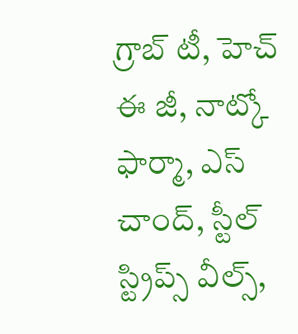గ్రాబ్ టీ, హెచ్ ఈ జీ, నాట్కో ఫార్మా, ఎస్ చాంద్, స్టీల్ స్ట్రిప్స్ వీల్స్,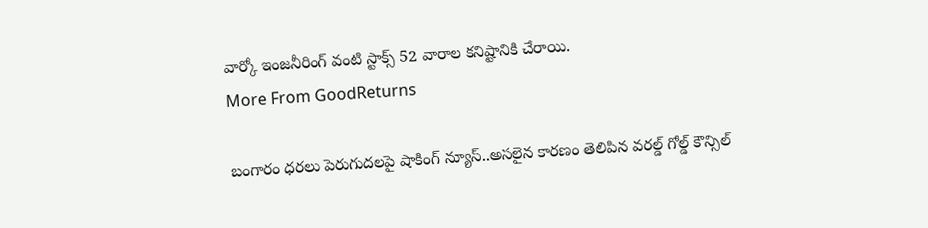వార్కో ఇంజనీరింగ్ వంటి స్టాక్స్ 52 వారాల కనిష్టానికి చేరాయి.
More From GoodReturns

బంగారం ధరలు పెరుగుదలపై షాకింగ్ న్యూస్..అసలైన కారణం తెలిపిన వరల్డ్ గోల్డ్ కౌన్సిల్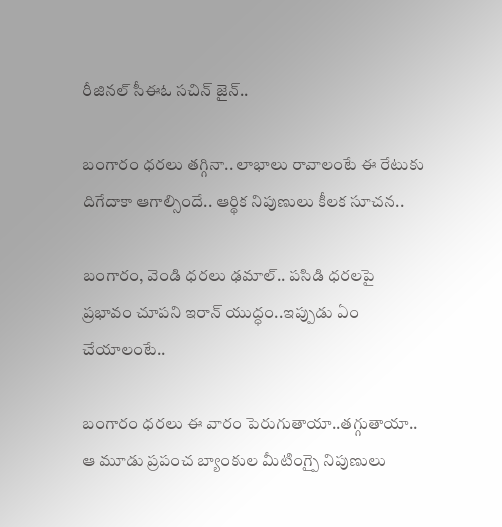రీజినల్ సీఈఓ సచిన్ జైన్..

బంగారం ధరలు తగ్గినా.. లాభాలు రావాలంటే ఈ రేటుకు దిగేదాకా ఆగాల్సిందే.. ఆర్థిక నిపుణులు కీలక సూచన..

బంగారం, వెండి ధరలు ఢమాల్.. పసిడి ధరలపై ప్రభావం చూపని ఇరాన్ యుద్ధం..ఇప్పుడు ఏం చేయాలంటే..

బంగారం ధరలు ఈ వారం పెరుగుతాయా..తగ్గుతాయా.. ఆ మూడు ప్రపంచ బ్యాంకుల మీటింగ్పై నిపుణులు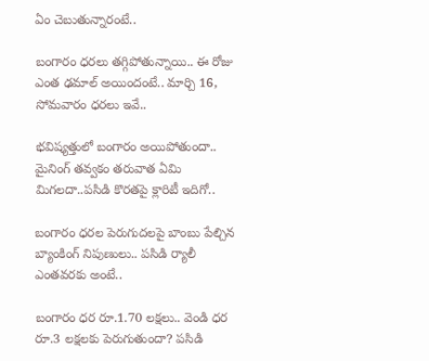ఏం చెబుతున్నారంటే..

బంగారం ధరలు తగ్గిపోతున్నాయి.. ఈ రోజు ఎంత ఢమాల్ అయిందంటే.. మార్చి 16, సోమవారం ధరలు ఇవే..

భవిష్యత్తులో బంగారం అయిపోతుందా.. మైనింగ్ తవ్వకం తరువాత ఏమి మిగలదా..పసిడి కొరతపై క్లారిటీ ఇదిగో..

బంగారం ధరల పెరుగుదలపై బాంబు పేల్చిన బ్యాంకింగ్ నిపుణులు.. పసిడి ర్యాలీ ఎంతవరకు అంటే..

బంగారం ధర రూ.1.70 లక్షలు.. వెండి ధర రూ.3 లక్షలకు పెరుగుతుందా? పసిడి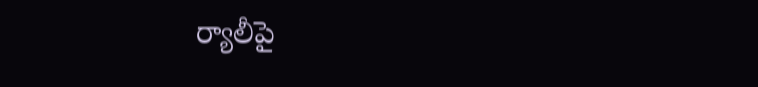ర్యాలీపై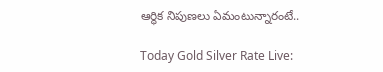ఆర్థిక నిపుణలు ఏమంటున్నారంటే..

Today Gold Silver Rate Live: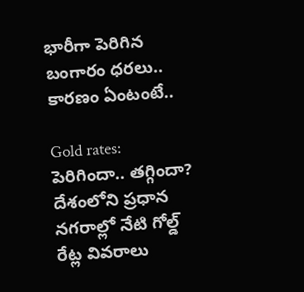భారీగా పెరిగిన బంగారం ధరలు.. కారణం ఏంటంటే..

Gold rates: పెరిగిందా.. తగ్గిందా? దేశంలోని ప్రధాన నగరాల్లో నేటి గోల్డ్ రేట్ల వివరాలు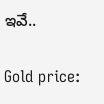ఇవే..

Gold price: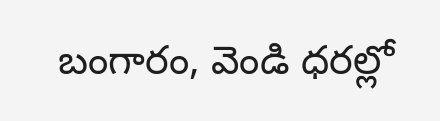బంగారం, వెండి ధరల్లో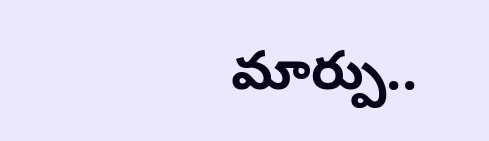మార్పు..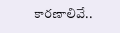కారణాలివే..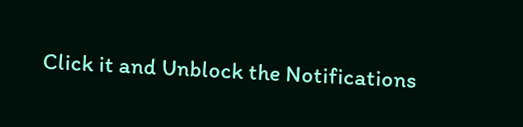Click it and Unblock the Notifications